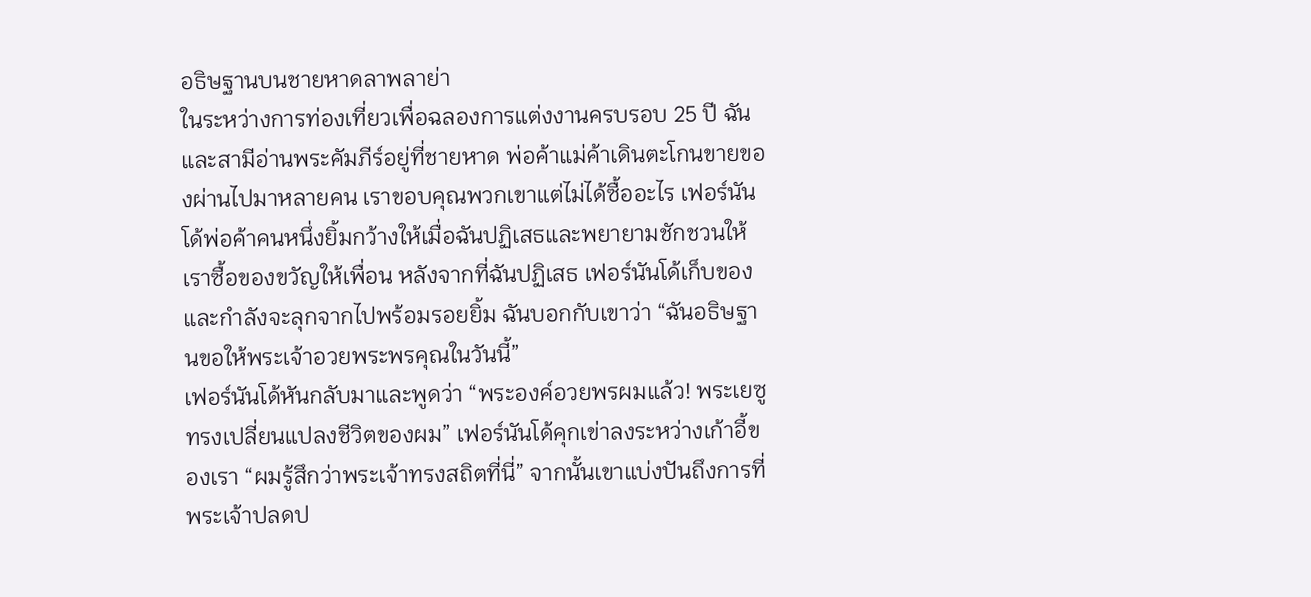อธิษฐานบนชายหาดลาพลาย่า
ในระหว่างการท่องเที่ยวเพื่อฉลองการแต่งงานครบรอบ 25 ปี ฉันและสามีอ่านพระคัมภีร์อยู่ที่ชายหาด พ่อค้าแม่ค้าเดินตะโกนขายของผ่านไปมาหลายคน เราขอบคุณพวกเขาแต่ไม่ได้ซื้ออะไร เฟอร์นันโด้พ่อค้าคนหนึ่งยิ้มกว้างให้เมื่อฉันปฏิเสธและพยายามชักชวนให้เราซื้อของขวัญให้เพื่อน หลังจากที่ฉันปฏิเสธ เฟอร์นันโด้เก็บของและกำลังจะลุกจากไปพร้อมรอยยิ้ม ฉันบอกกับเขาว่า “ฉันอธิษฐานขอให้พระเจ้าอวยพระพรคุณในวันนี้”
เฟอร์นันโด้หันกลับมาและพูดว่า “พระองค์อวยพรผมแล้ว! พระเยซูทรงเปลี่ยนแปลงชีวิตของผม” เฟอร์นันโด้คุกเข่าลงระหว่างเก้าอี้ของเรา “ผมรู้สึกว่าพระเจ้าทรงสถิตที่นี่” จากนั้นเขาแบ่งปันถึงการที่พระเจ้าปลดป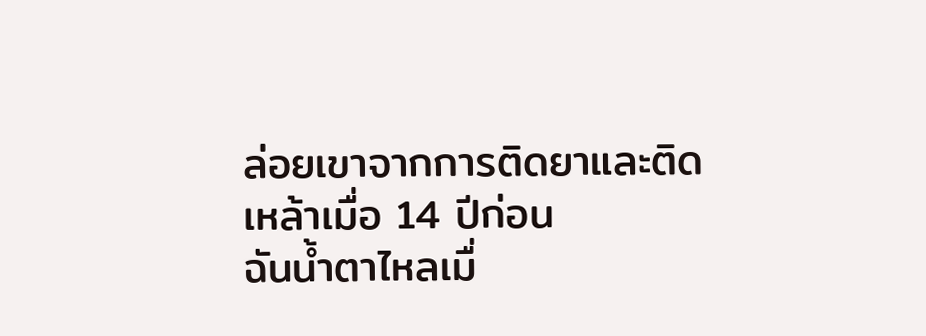ล่อยเขาจากการติดยาและติดเหล้าเมื่อ 14 ปีก่อน
ฉันน้ำตาไหลเมื่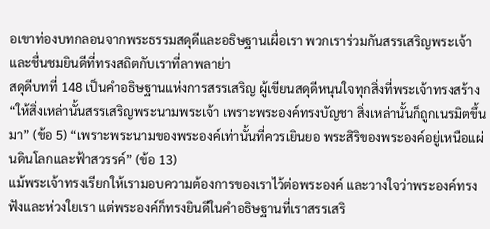อเขาท่องบทกลอนจากพระธรรมสดุดีและอธิษฐานเผื่อเรา พวกเราร่วมกันสรรเสริญพระเจ้าและชื่นชมยินดีที่ทรงสถิตกับเราที่ลาพลาย่า
สดุดีบทที่ 148 เป็นคำอธิษฐานแห่งการสรรเสริญ ผู้เขียนสดุดีหนุนใจทุกสิ่งที่พระเจ้าทรงสร้าง “ให้สิ่งเหล่านั้นสรรเสริญพระนามพระเจ้า เพราะพระองค์ทรงบัญชา สิ่งเหล่านั้นก็ถูกเนรมิตขึ้นมา” (ข้อ 5) “เพราะพระนามของพระองค์เท่านั้นที่ควรเยินยอ พระสิริของพระองค์อยู่เหนือแผ่นดินโลกและฟ้าสวรรค์” (ข้อ 13)
แม้พระเจ้าทรงเรียกให้เรามอบความต้องการของเราไว้ต่อพระองค์ และวางใจว่าพระองค์ทรงฟังและห่วงใยเรา แต่พระองค์ก็ทรงยินดีในคำอธิษฐานที่เราสรรเสริ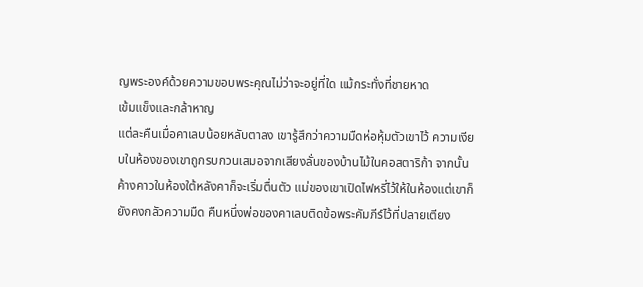ญพระองค์ด้วยความขอบพระคุณไม่ว่าจะอยู่ที่ใด แม้กระทั่งที่ชายหาด
เข้มแข็งและกล้าหาญ
แต่ละคืนเมื่อคาเลบน้อยหลับตาลง เขารู้สึกว่าความมืดห่อหุ้มตัวเขาไว้ ความเงียบในห้องของเขาถูกรบกวนเสมอจากเสียงลั่นของบ้านไม้ในคอสตาริก้า จากนั้นค้างคาวในห้องใต้หลังคาก็จะเริ่มตื่นตัว แม่ของเขาเปิดไฟหรี่ไว้ให้ในห้องแต่เขาก็ยังคงกลัวความมืด คืนหนึ่งพ่อของคาเลบติดข้อพระคัมภีร์ไว้ที่ปลายเตียง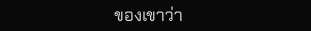ของเขาว่า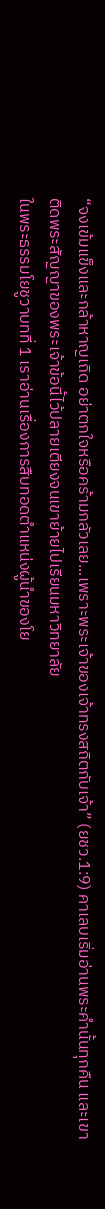“จงเข้มแข็งและกล้าหาญเถิด อย่าตกใจหรือคร้ามกลัวเลย...เพราะพระเจ้าของเจ้าทรงสถิตกับเจ้า” (ยชว.1:9) คาเลบเริ่มอ่านพระคำนั้นทุกคืน และเขาติดพระสัญญาของพระเจ้าข้อนี้ไว้ปลายเตียงจนเขาย้ายไปเรียนมหาวิทยาลัย
ในพระธรรมโยชูวาบทที่ 1 เราอ่านเรื่องการสืบทอดตำแหน่งผู้นำของโย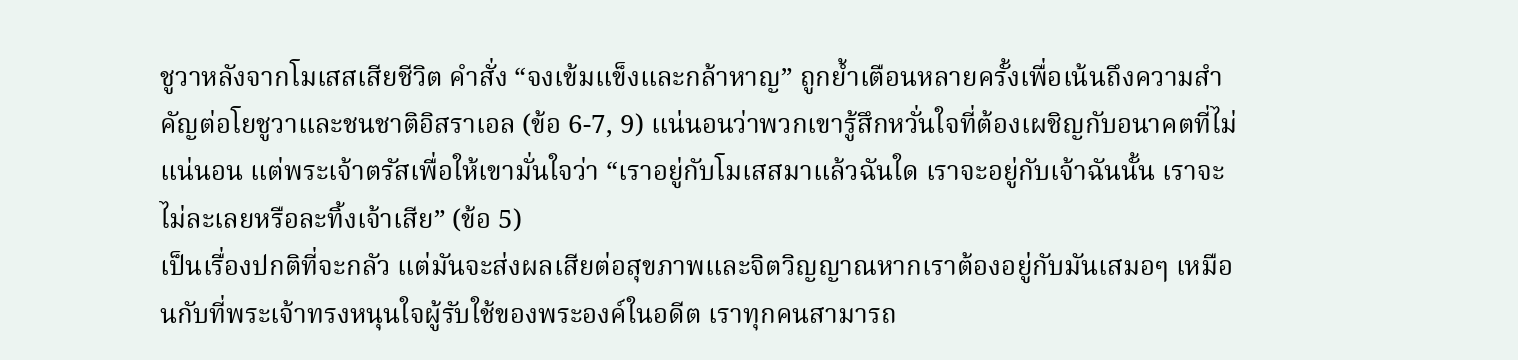ชูวาหลังจากโมเสสเสียชีวิต คำสั่ง “จงเข้มแข็งและกล้าหาญ” ถูกย้ำเตือนหลายครั้งเพื่อเน้นถึงความสำคัญต่อโยชูวาและชนชาติอิสราเอล (ข้อ 6-7, 9) แน่นอนว่าพวกเขารู้สึกหวั่นใจที่ต้องเผชิญกับอนาคตที่ไม่แน่นอน แต่พระเจ้าตรัสเพื่อให้เขามั่นใจว่า “เราอยู่กับโมเสสมาแล้วฉันใด เราจะอยู่กับเจ้าฉันนั้น เราจะไม่ละเลยหรือละทิ้งเจ้าเสีย” (ข้อ 5)
เป็นเรื่องปกติที่จะกลัว แต่มันจะส่งผลเสียต่อสุขภาพและจิตวิญญาณหากเราต้องอยู่กับมันเสมอๆ เหมือนกับที่พระเจ้าทรงหนุนใจผู้รับใช้ของพระองค์ในอดีต เราทุกคนสามารถ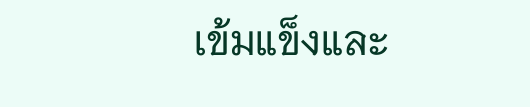เข้มแข็งและ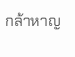กล้าหาญ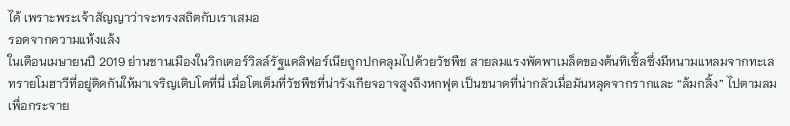ได้ เพราะพระเจ้าสัญญาว่าจะทรงสถิตกับเราเสมอ
รอดจากความแห้งแล้ง
ในเดือนเมษายนปี 2019 ย่านชานเมืองในวิกเตอร์วิลล์รัฐแคลิฟอร์เนียถูกปกคลุมไปด้วยวัชพืช สายลมแรงพัดพาเมล็ดของต้นทิเซิ้ลซึ่งมีหนามแหลมจากทะเลทรายโมฮาวีที่อยู่ติดกันให้มาเจริญเติบโตที่นี่ เมื่อโตเต็มที่วัชพืชที่น่ารังเกียจอาจสูงถึงหกฟุต เป็นขนาดที่น่ากลัวเมื่อมันหลุดจากรากและ “ล้มกลิ้ง” ไปตามลมเพื่อกระจาย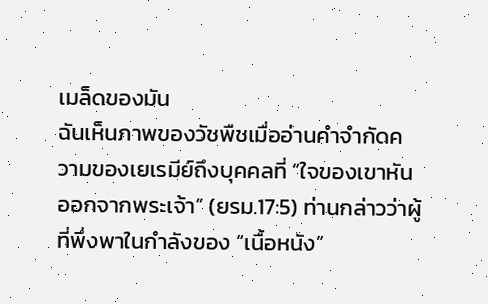เมล็ดของมัน
ฉันเห็นภาพของวัชพืชเมื่ออ่านคำจำกัดความของเยเรมีย์ถึงบุคคลที่ “ใจของเขาหันออกจากพระเจ้า” (ยรม.17:5) ท่านกล่าวว่าผู้ที่พึ่งพาในกำลังของ “เนื้อหนัง”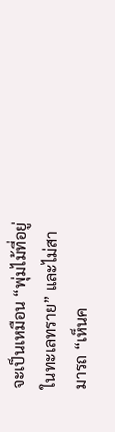จะเป็นเหมือน “พุ่มไม้ที่อยู่ในทะเลทราย” และไม่สามารถ “เห็นค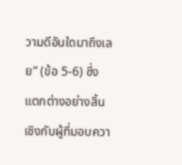วามดีอันใดมาถึงเลย” (ข้อ 5-6) ซึ่งแตกต่างอย่างสิ้นเชิงกับผู้ที่มอบควา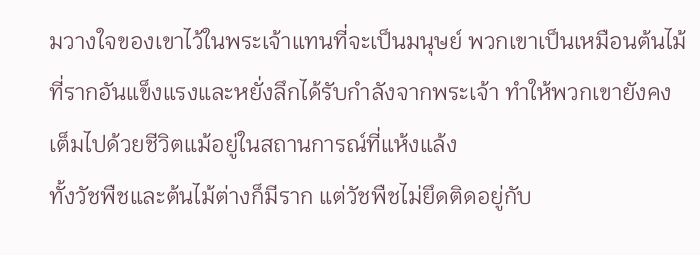มวางใจของเขาไว้ในพระเจ้าแทนที่จะเป็นมนุษย์ พวกเขาเป็นเหมือนต้นไม้ที่รากอันแข็งแรงและหยั่งลึกได้รับกำลังจากพระเจ้า ทำให้พวกเขายังคงเต็มไปด้วยชีวิตแม้อยู่ในสถานการณ์ที่แห้งแล้ง
ทั้งวัชพืชและต้นไม้ต่างก็มีราก แต่วัชพืชไม่ยึดติดอยู่กับ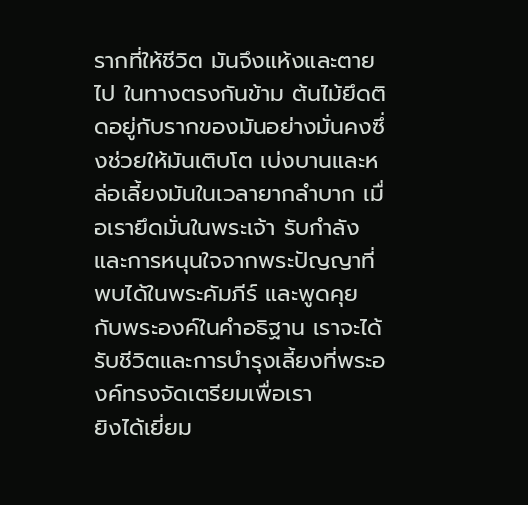รากที่ให้ชีวิต มันจึงแห้งและตายไป ในทางตรงกันข้าม ต้นไม้ยึดติดอยู่กับรากของมันอย่างมั่นคงซึ่งช่วยให้มันเติบโต เบ่งบานและหล่อเลี้ยงมันในเวลายากลำบาก เมื่อเรายึดมั่นในพระเจ้า รับกำลังและการหนุนใจจากพระปัญญาที่พบได้ในพระคัมภีร์ และพูดคุยกับพระองค์ในคำอธิฐาน เราจะได้รับชีวิตและการบำรุงเลี้ยงที่พระองค์ทรงจัดเตรียมเพื่อเรา
ยิงได้เยี่ยม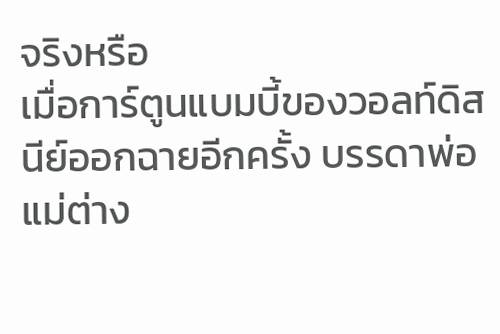จริงหรือ
เมื่อการ์ตูนแบมบี้ของวอลท์ดิสนีย์ออกฉายอีกครั้ง บรรดาพ่อแม่ต่าง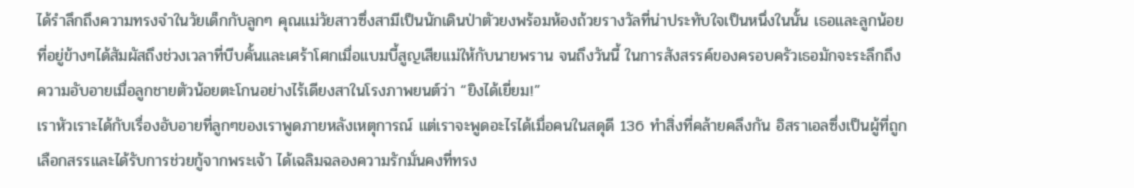ได้รำลึกถึงความทรงจำในวัยเด็กกับลูกๆ คุณแม่วัยสาวซึ่งสามีเป็นนักเดินป่าตัวยงพร้อมห้องถ้วยรางวัลที่น่าประทับใจเป็นหนึ่งในนั้น เธอและลูกน้อยที่อยู่ข้างๆได้สัมผัสถึงช่วงเวลาที่บีบคั้นและเศร้าโศกเมื่อแบมบี้สูญเสียแม่ให้กับนายพราน จนถึงวันนี้ ในการสังสรรค์ของครอบครัวเธอมักจะระลึกถึงความอับอายเมื่อลูกชายตัวน้อยตะโกนอย่างไร้เดียงสาในโรงภาพยนต์ว่า “ยิงได้เยี่ยม!”
เราหัวเราะได้กับเรื่องอับอายที่ลูกๆของเราพูดภายหลังเหตุการณ์ แต่เราจะพูดอะไรได้เมื่อคนในสดุดี 136 ทำสิ่งที่คล้ายคลึงกัน อิสราเอลซึ่งเป็นผู้ที่ถูกเลือกสรรและได้รับการช่วยกู้จากพระเจ้า ได้เฉลิมฉลองความรักมั่นคงที่ทรง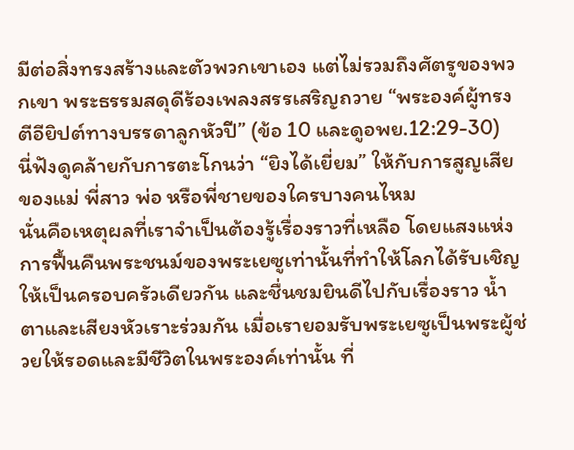มีต่อสิ่งทรงสร้างและตัวพวกเขาเอง แต่ไม่รวมถึงศัตรูของพวกเขา พระธรรมสดุดีร้องเพลงสรรเสริญถวาย “พระองค์ผู้ทรงตีอียิปต์ทางบรรดาลูกหัวปี” (ข้อ 10 และดูอพย.12:29-30)
นี่ฟังดูคล้ายกับการตะโกนว่า “ยิงได้เยี่ยม” ให้กับการสูญเสียของแม่ พี่สาว พ่อ หรือพี่ชายของใครบางคนไหม
นั่นคือเหตุผลที่เราจำเป็นต้องรู้เรื่องราวที่เหลือ โดยแสงแห่งการฟื้นคืนพระชนม์ของพระเยซูเท่านั้นที่ทำให้โลกได้รับเชิญให้เป็นครอบครัวเดียวกัน และชื่นชมยินดีไปกับเรื่องราว น้ำตาและเสียงหัวเราะร่วมกัน เมื่อเรายอมรับพระเยซูเป็นพระผู้ช่วยให้รอดและมีชีวิตในพระองค์เท่านั้น ที่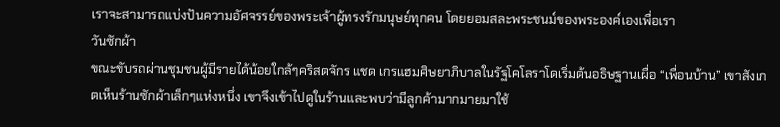เราจะสามารถแบ่งปันความอัศจรรย์ของพระเจ้าผู้ทรงรักมนุษย์ทุกคน โดยยอมสละพระชนม์ของพระองค์เองเพื่อเรา
วันซักผ้า
ขณะขับรถผ่านชุมชนผู้มีรายได้น้อยใกล้ๆคริสตจักร แชด เกรแฮมศิษยาภิบาลในรัฐโคโลราโดเริ่มต้นอธิษฐานเผื่อ “เพื่อนบ้าน” เขาสังเกตเห็นร้านซักผ้าเล็กๆแห่งหนึ่ง เขาจึงเข้าไปดูในร้านและพบว่ามีลูกค้ามากมายมาใช้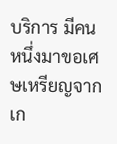บริการ มีคนหนึ่งมาขอเศษเหรียญจากเก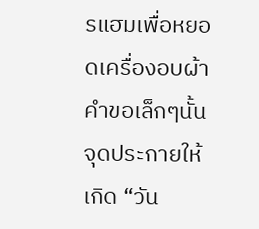รแฮมเพื่อหยอดเครื่องอบผ้า คำขอเล็กๆนั้นจุดประกายให้เกิด “วัน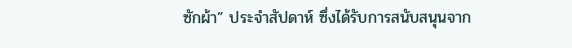ซักผ้า” ประจำสัปดาห์ ซึ่งได้รับการสนับสนุนจาก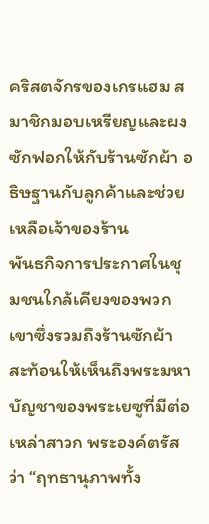คริสตจักรของเกรแฮม สมาชิกมอบเหรียญและผงซักฟอกให้กับร้านซักผ้า อธิษฐานกับลูกค้าและช่วยเหลือเจ้าของร้าน
พันธกิจการประกาศในชุมชนใกล้เคียงของพวกเขาซึ่งรวมถึงร้านซักผ้า สะท้อนให้เห็นถึงพระมหาบัญชาของพระเยซูที่มีต่อเหล่าสาวก พระองค์ตรัสว่า “ฤทธานุภาพทั้ง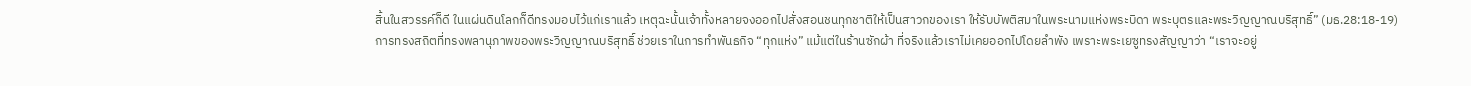สิ้นในสวรรค์ก็ดี ในแผ่นดินโลกก็ดีทรงมอบไว้แก่เราแล้ว เหตุฉะนั้นเจ้าทั้งหลายจงออกไปสั่งสอนชนทุกชาติให้เป็นสาวกของเรา ให้รับบัพติสมาในพระนามแห่งพระบิดา พระบุตรและพระวิญญาณบริสุทธิ์” (มธ.28:18-19)
การทรงสถิตที่ทรงพลานุภาพของพระวิญญาณบริสุทธิ์ ช่วยเราในการทำพันธกิจ “ทุกแห่ง” แม้แต่ในร้านซักผ้า ที่จริงแล้วเราไม่เคยออกไปโดยลำพัง เพราะพระเยซูทรงสัญญาว่า “เราจะอยู่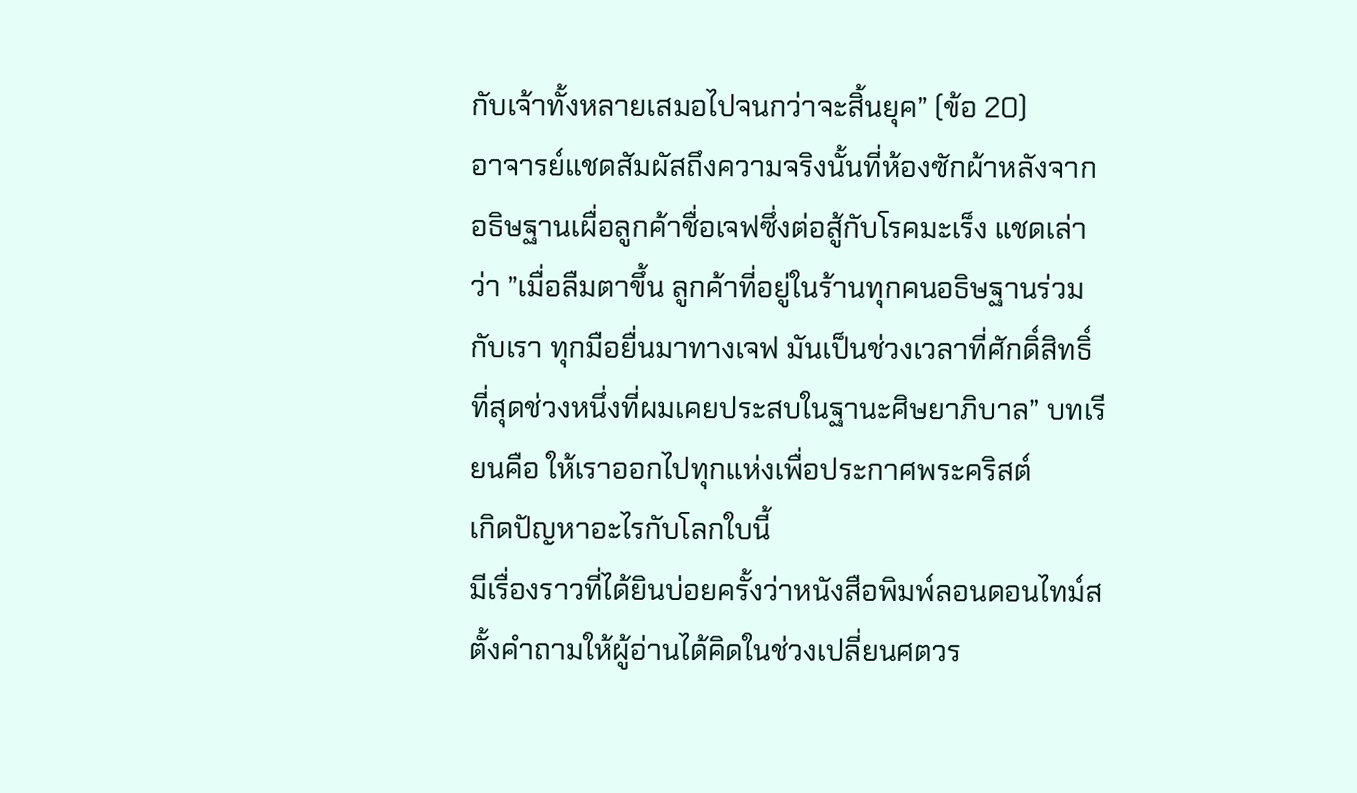กับเจ้าทั้งหลายเสมอไปจนกว่าจะสิ้นยุค” (ข้อ 20)
อาจารย์แชดสัมผัสถึงความจริงนั้นที่ห้องซักผ้าหลังจากอธิษฐานเผื่อลูกค้าชื่อเจฟซึ่งต่อสู้กับโรคมะเร็ง แชดเล่าว่า ”เมื่อลืมตาขึ้น ลูกค้าที่อยู่ในร้านทุกคนอธิษฐานร่วมกับเรา ทุกมือยื่นมาทางเจฟ มันเป็นช่วงเวลาที่ศักดิ์สิทธิ์ที่สุดช่วงหนึ่งที่ผมเคยประสบในฐานะศิษยาภิบาล” บทเรียนคือ ให้เราออกไปทุกแห่งเพื่อประกาศพระคริสต์
เกิดปัญหาอะไรกับโลกใบนี้
มีเรื่องราวที่ได้ยินบ่อยครั้งว่าหนังสือพิมพ์ลอนดอนไทม์ส ตั้งคำถามให้ผู้อ่านได้คิดในช่วงเปลี่ยนศตวร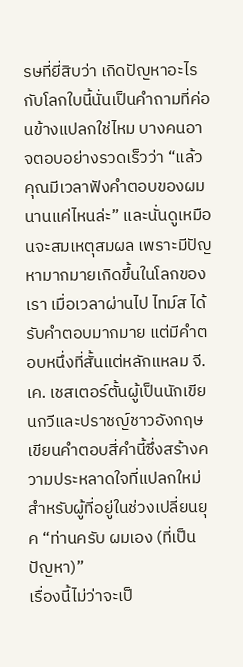รษที่ยี่สิบว่า เกิดปัญหาอะไรกับโลกใบนี้นั่นเป็นคำถามที่ค่อนข้างแปลกใช่ไหม บางคนอาจตอบอย่างรวดเร็วว่า “แล้วคุณมีเวลาฟังคำตอบของผมนานแค่ไหนล่ะ” และนั่นดูเหมือนจะสมเหตุสมผล เพราะมีปัญหามากมายเกิดขึ้นในโลกของเรา เมื่อเวลาผ่านไป ไทม์ส ได้รับคำตอบมากมาย แต่มีคำตอบหนึ่งที่สั้นแต่หลักแหลม จี. เค. เชสเตอร์ตั้นผู้เป็นนักเขียนกวีและปราชญ์ชาวอังกฤษ เขียนคำตอบสี่คำนี้ซึ่งสร้างความประหลาดใจที่แปลกใหม่สำหรับผู้ที่อยู่ในช่วงเปลี่ยนยุค “ท่านครับ ผมเอง (ที่เป็นปัญหา)”
เรื่องนี้ไม่ว่าจะเป็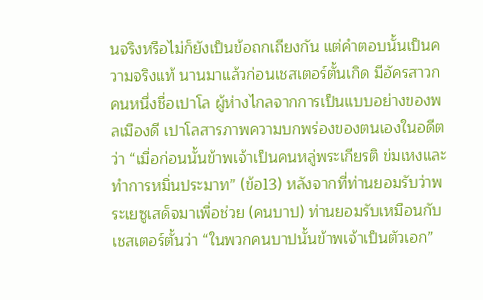นจริงหรือไม่ก็ยังเป็นข้อถกเถียงกัน แต่คำตอบนั้นเป็นความจริงแท้ นานมาแล้วก่อนเชสเตอร์ตั้นเกิด มีอัครสาวกคนหนึ่งชื่อเปาโล ผู้ห่างไกลจากการเป็นแบบอย่างของพลเมืองดี เปาโลสารภาพความบกพร่องของตนเองในอดีตว่า “เมื่อก่อนนั้นข้าพเจ้าเป็นคนหลู่พระเกียรติ ข่มเหงและทำการหมิ่นประมาท” (ข้อ13) หลังจากที่ท่านยอมรับว่าพระเยซูเสด็จมาเพื่อช่วย (คนบาป) ท่านยอมรับเหมือนกับเชสเตอร์ตั้นว่า “ในพวกคนบาปนั้นข้าพเจ้าเป็นตัวเอก”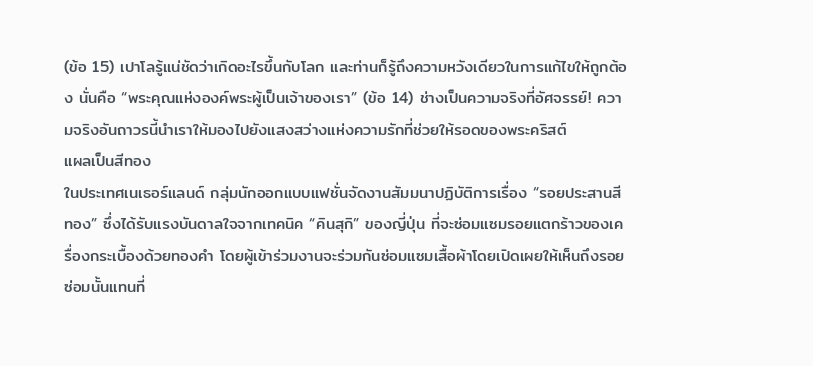(ข้อ 15) เปาโลรู้แน่ชัดว่าเกิดอะไรขึ้นกับโลก และท่านก็รู้ถึงความหวังเดียวในการแก้ไขให้ถูกต้อง นั่นคือ “พระคุณแห่งองค์พระผู้เป็นเจ้าของเรา” (ข้อ 14) ช่างเป็นความจริงที่อัศจรรย์! ความจริงอันถาวรนี้นำเราให้มองไปยังแสงสว่างแห่งความรักที่ช่วยให้รอดของพระคริสต์
แผลเป็นสีทอง
ในประเทศเนเธอร์แลนด์ กลุ่มนักออกแบบแฟชั่นจัดงานสัมมนาปฏิบัติการเรื่อง “รอยประสานสีทอง” ซึ่งได้รับแรงบันดาลใจจากเทคนิค “คินสุกิ” ของญี่ปุ่น ที่จะซ่อมแซมรอยแตกร้าวของเครื่องกระเบื้องด้วยทองคำ โดยผู้เข้าร่วมงานจะร่วมกันซ่อมแซมเสื้อผ้าโดยเปิดเผยให้เห็นถึงรอยซ่อมนั้นแทนที่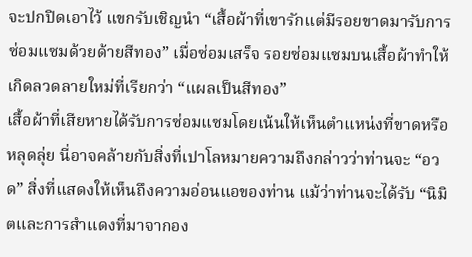จะปกปิดเอาไว้ แขกรับเชิญนำ “เสื้อผ้าที่เขารักแต่มีรอยขาดมารับการซ่อมแซมด้วยด้ายสีทอง” เมื่อซ่อมเสร็จ รอยซ่อมแซมบนเสื้อผ้าทำให้เกิดลวดลายใหม่ที่เรียกว่า “แผลเป็นสีทอง”
เสื้อผ้าที่เสียหายได้รับการซ่อมแซมโดยเน้นให้เห็นตำแหน่งที่ขาดหรือหลุดลุ่ย นี่อาจคล้ายกับสิ่งที่เปาโลหมายความถึงกล่าวว่าท่านจะ “อวด” สิ่งที่แสดงให้เห็นถึงความอ่อนแอของท่าน แม้ว่าท่านจะได้รับ “นิมิตและการสำแดงที่มาจากอง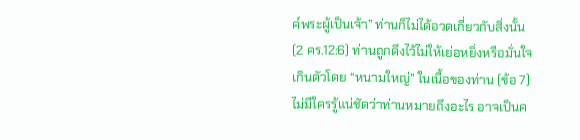ค์พระผู้เป็นเจ้า” ท่านก็ไม่ได้อวดเกี่ยวกับสิ่งนั้น (2 คร.12:6) ท่านถูกดึงไว้ไม่ให้เย่อหยิ่งหรือมั่นใจเกินตัวโดย “หนามใหญ่” ในเนื้อของท่าน (ข้อ 7) ไม่มีใครรู้แน่ชัดว่าท่านหมายถึงอะไร อาจเป็นค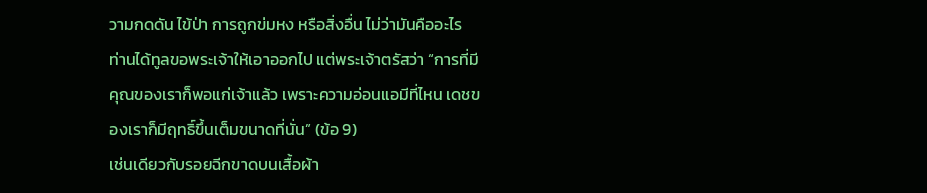วามกดดัน ไข้ป่า การถูกข่มหง หรือสิ่งอื่น ไม่ว่ามันคืออะไร ท่านได้ทูลขอพระเจ้าให้เอาออกไป แต่พระเจ้าตรัสว่า “การที่มีคุณของเราก็พอแก่เจ้าแล้ว เพราะความอ่อนแอมีที่ไหน เดชของเราก็มีฤทธิ์ขึ้นเต็มขนาดที่นั่น” (ข้อ 9)
เช่นเดียวกับรอยฉีกขาดบนเสื้อผ้า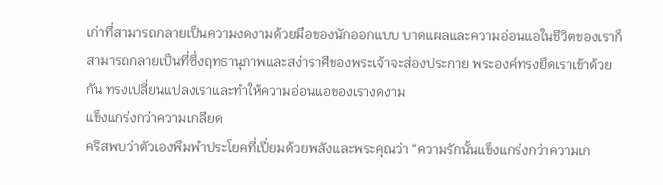เก่าที่สามารถกลายเป็นความงดงามด้วยมือของนักออกแบบ บาดแผลและความอ่อนแอในชีวิตของเราก็สามารถกลายเป็นที่ซึ่งฤทธานุภาพและสง่าราศีของพระเจ้าจะส่องประกาย พระองค์ทรงยึดเราเข้าด้วยกัน ทรงเปลี่ยนแปลงเราและทำให้ความอ่อนแอของเรางดงาม
แข็งแกร่งกว่าความเกลียด
คริสพบว่าตัวเองพึมพำประโยคที่เปี่ยมด้วยพลังและพระคุณว่า “ความรักนั้นแข็งแกร่งกว่าความเก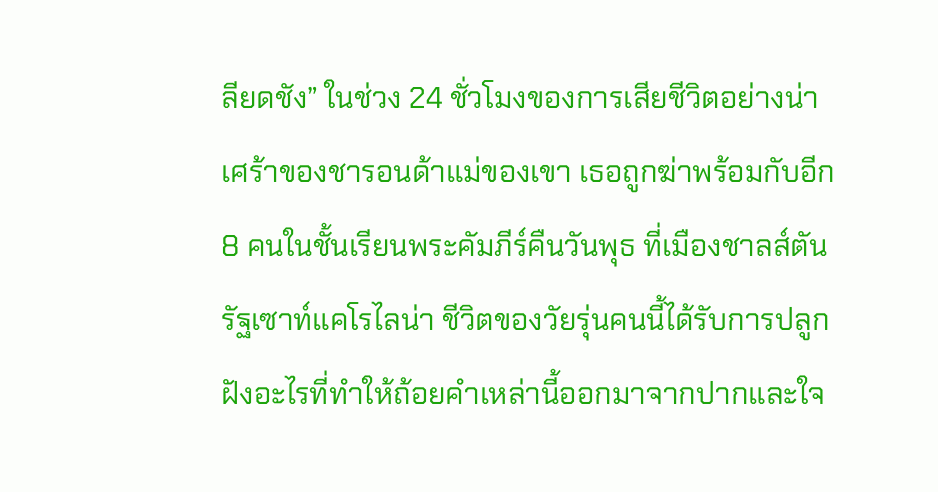ลียดชัง” ในช่วง 24 ชั่วโมงของการเสียชีวิตอย่างน่าเศร้าของชารอนด้าแม่ของเขา เธอถูกฆ่าพร้อมกับอีก 8 คนในชั้นเรียนพระคัมภีร์คืนวันพุธ ที่เมืองชาลส์ตันรัฐเซาท์แคโรไลน่า ชีวิตของวัยรุ่นคนนี้ได้รับการปลูกฝังอะไรที่ทำให้ถ้อยคำเหล่านี้ออกมาจากปากและใจ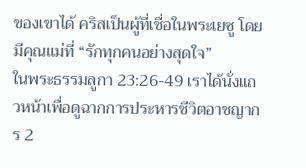ของเขาได้ คริสเป็นผู้ที่เชื่อในพระเยซู โดยมีคุณแม่ที่ “รักทุกคนอย่างสุดใจ”
ในพระธรรมลูกา 23:26-49 เราได้นั่งแถวหน้าเพื่อดูฉากการประหารชีวิตอาชญากร 2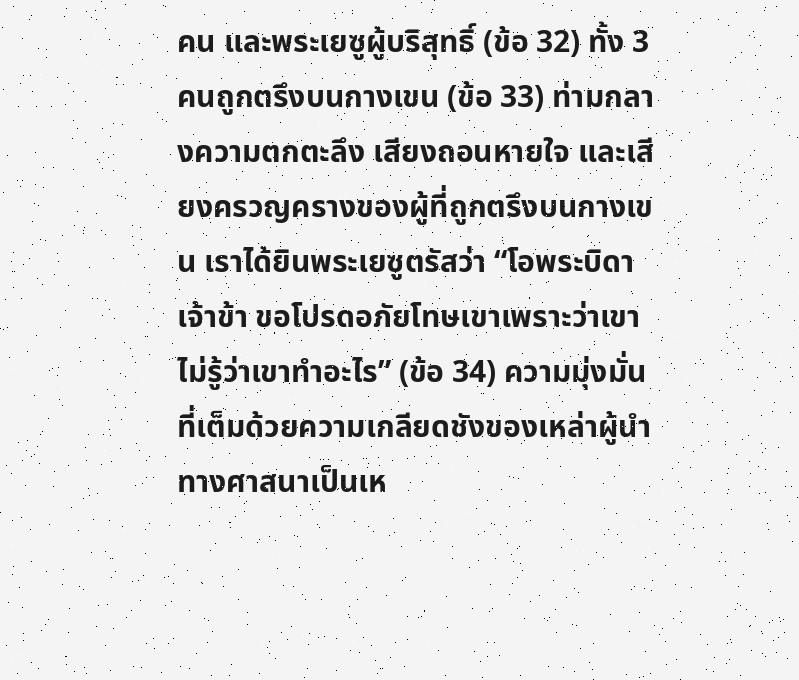คน และพระเยซูผู้บริสุทธิ์ (ข้อ 32) ทั้ง 3 คนถูกตรึงบนกางเขน (ข้อ 33) ท่ามกลางความตกตะลึง เสียงถอนหายใจ และเสียงครวญครางของผู้ที่ถูกตรึงบนกางเขน เราได้ยินพระเยซูตรัสว่า “โอพระบิดาเจ้าข้า ขอโปรดอภัยโทษเขาเพราะว่าเขาไม่รู้ว่าเขาทำอะไร” (ข้อ 34) ความมุ่งมั่นที่เต็มด้วยความเกลียดชังของเหล่าผู้นำทางศาสนาเป็นเห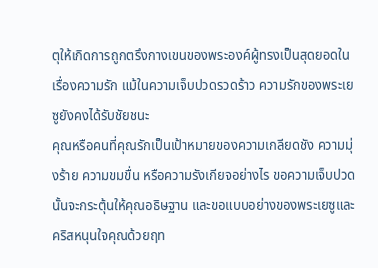ตุให้เกิดการถูกตรึงกางเขนของพระองค์ผู้ทรงเป็นสุดยอดในเรื่องความรัก แม้ในความเจ็บปวดรวดร้าว ความรักของพระเยซูยังคงได้รับชัยชนะ
คุณหรือคนที่คุณรักเป็นเป้าหมายของความเกลียดชัง ความมุ่งร้าย ความขมขื่น หรือความรังเกียจอย่างไร ขอความเจ็บปวดนั้นจะกระตุ้นให้คุณอธิษฐาน และขอแบบอย่างของพระเยซูและคริสหนุนใจคุณด้วยฤท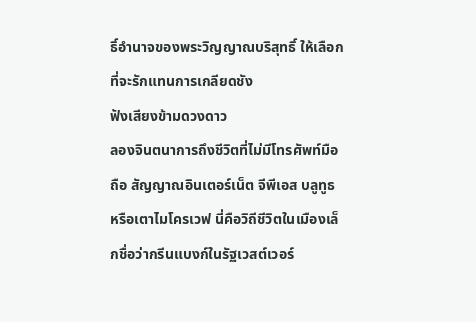ธิ์อำนาจของพระวิญญาณบริสุทธิ์ ให้เลือกที่จะรักแทนการเกลียดชัง
ฟังเสียงข้ามดวงดาว
ลองจินตนาการถึงชีวิตที่ไม่มีโทรศัพท์มือถือ สัญญาณอินเตอร์เน็ต จีพีเอส บลูทูธ หรือเตาไมโครเวฟ นี่คือวิถีชีวิตในเมืองเล็กชื่อว่ากรีนแบงก์ในรัฐเวสต์เวอร์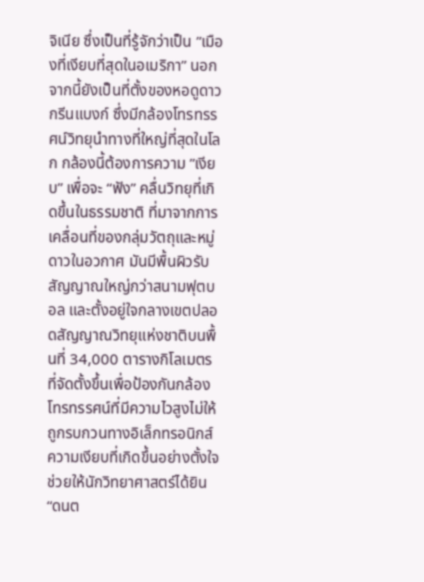จิเนีย ซึ่งเป็นที่รู้จักว่าเป็น ”เมืองที่เงียบที่สุดในอเมริกา” นอกจากนี้ยังเป็นที่ตั้งของหอดูดาวกรีนแบงก์ ซึ่งมีกล้องโทรทรรศน์วิทยุนำทางที่ใหญ่ที่สุดในโลก กล้องนี้ต้องการความ ”เงียบ” เพื่อจะ “ฟัง” คลื่นวิทยุที่เกิดขึ้นในธรรมชาติ ที่มาจากการเคลื่อนที่ของกลุ่มวัตถุและหมู่ดาวในอวกาศ มันมีพื้นผิวรับสัญญาณใหญ่กว่าสนามฟุตบอล และตั้งอยู่ใจกลางเขตปลอดสัญญาณวิทยุแห่งชาติบนพื้นที่ 34,000 ตารางกิโลเมตร ที่จัดตั้งขึ้นเพื่อป้องกันกล้องโทรทรรศน์ที่มีความไวสูงไม่ให้ถูกรบกวนทางอิเล็กทรอนิกส์
ความเงียบที่เกิดขึ้นอย่างตั้งใจช่วยให้นักวิทยาศาสตร์ได้ยิน “ดนต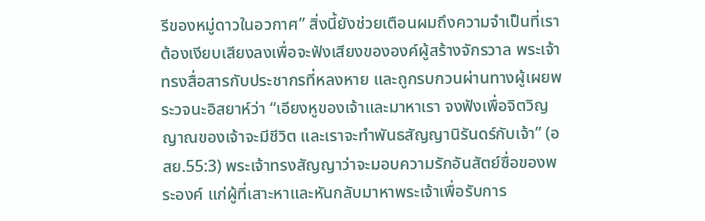รีของหมู่ดาวในอวกาศ” สิ่งนี้ยังช่วยเตือนผมถึงความจำเป็นที่เราต้องเงียบเสียงลงเพื่อจะฟังเสียงขององค์ผู้สร้างจักรวาล พระเจ้าทรงสื่อสารกับประชากรที่หลงหาย และถูกรบกวนผ่านทางผู้เผยพระวจนะอิสยาห์ว่า “เอียงหูของเจ้าและมาหาเรา จงฟังเพื่อจิตวิญญาณของเจ้าจะมีชีวิต และเราจะทำพันธสัญญานิรันดร์กับเจ้า” (อสย.55:3) พระเจ้าทรงสัญญาว่าจะมอบความรักอันสัตย์ซื่อของพระองค์ แก่ผู้ที่เสาะหาและหันกลับมาหาพระเจ้าเพื่อรับการ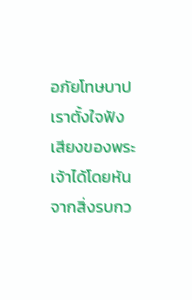อภัยโทษบาป
เราตั้งใจฟังเสียงของพระเจ้าได้โดยหันจากสิ่งรบกว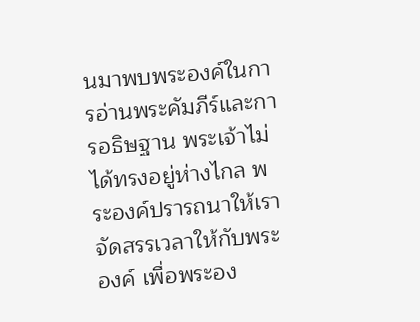นมาพบพระองค์ในการอ่านพระคัมภีร์และการอธิษฐาน พระเจ้าไม่ได้ทรงอยู่ห่างไกล พระองค์ปรารถนาให้เราจัดสรรเวลาให้กับพระองค์ เพื่อพระอง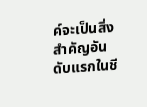ค์จะเป็นสิ่งสำคัญอันดับแรกในชี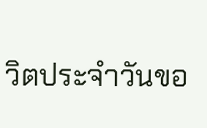วิตประจำวันขอ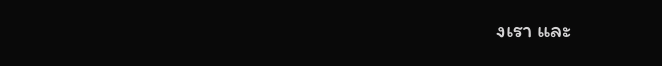งเรา และ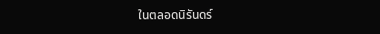ในตลอดนิรันดร์